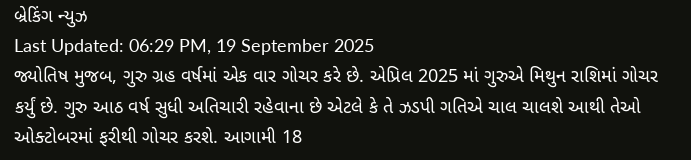બ્રેકિંગ ન્યુઝ
Last Updated: 06:29 PM, 19 September 2025
જ્યોતિષ મુજબ, ગુરુ ગ્રહ વર્ષમાં એક વાર ગોચર કરે છે. એપ્રિલ 2025 માં ગુરુએ મિથુન રાશિમાં ગોચર કર્યું છે. ગુરુ આઠ વર્ષ સુધી અતિચારી રહેવાના છે એટલે કે તે ઝડપી ગતિએ ચાલ ચાલશે આથી તેઓ ઓક્ટોબરમાં ફરીથી ગોચર કરશે. આગામી 18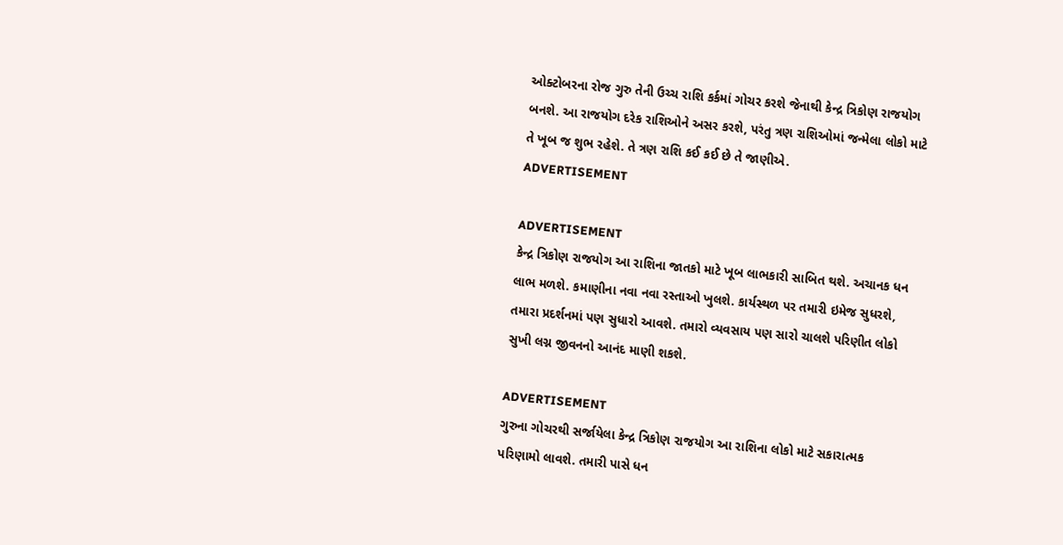ઓક્ટોબરના રોજ ગુરુ તેની ઉચ્ચ રાશિ કર્કમાં ગોચર કરશે જેનાથી કેન્દ્ર ત્રિકોણ રાજયોગ બનશે. આ રાજયોગ દરેક રાશિઓને અસર કરશે, પરંતુ ત્રણ રાશિઓમાં જન્મેલા લોકો માટે તે ખૂબ જ શુભ રહેશે. તે ત્રણ રાશિ કઈ કઈ છે તે જાણીએ.
ADVERTISEMENT

ADVERTISEMENT
કેન્દ્ર ત્રિકોણ રાજયોગ આ રાશિના જાતકો માટે ખૂબ લાભકારી સાબિત થશે. અચાનક ધન લાભ મળશે. કમાણીના નવા નવા રસ્તાઓ ખુલશે. કાર્યસ્થળ પર તમારી ઇમેજ સુધરશે, તમારા પ્રદર્શનમાં પણ સુધારો આવશે. તમારો વ્યવસાય પણ સારો ચાલશે પરિણીત લોકો સુખી લગ્ન જીવનનો આનંદ માણી શકશે.

ADVERTISEMENT
ગુરુના ગોચરથી સર્જાયેલા કેન્દ્ર ત્રિકોણ રાજયોગ આ રાશિના લોકો માટે સકારાત્મક પરિણામો લાવશે. તમારી પાસે ધન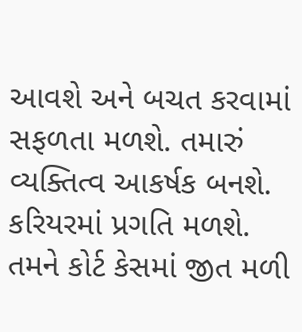આવશે અને બચત કરવામાં સફળતા મળશે. તમારું વ્યક્તિત્વ આકર્ષક બનશે. કરિયરમાં પ્રગતિ મળશે. તમને કોર્ટ કેસમાં જીત મળી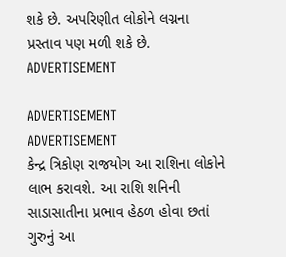શકે છે. અપરિણીત લોકોને લગ્નના પ્રસ્તાવ પણ મળી શકે છે.
ADVERTISEMENT

ADVERTISEMENT
ADVERTISEMENT
કેન્દ્ર ત્રિકોણ રાજયોગ આ રાશિના લોકોને લાભ કરાવશે. આ રાશિ શનિની સાડાસાતીના પ્રભાવ હેઠળ હોવા છતાં ગુરુનું આ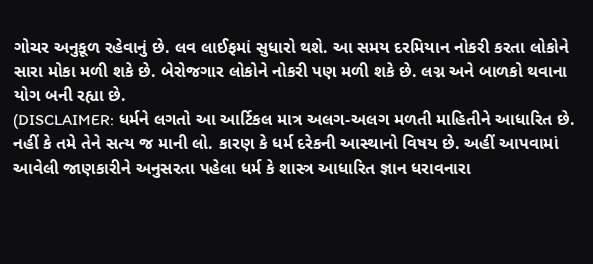ગોચર અનુકૂળ રહેવાનું છે. લવ લાઈફમાં સુધારો થશે. આ સમય દરમિયાન નોકરી કરતા લોકોને સારા મોકા મળી શકે છે. બેરોજગાર લોકોને નોકરી પણ મળી શકે છે. લગ્ન અને બાળકો થવાના યોગ બની રહ્યા છે.
(DISCLAIMER: ધર્મને લગતો આ આર્ટિકલ માત્ર અલગ-અલગ મળતી માહિતીને આધારિત છે. નહીં કે તમે તેને સત્ય જ માની લો. કારણ કે ધર્મ દરેકની આસ્થાનો વિષય છે. અહીં આપવામાં આવેલી જાણકારીને અનુસરતા પહેલા ધર્મ કે શાસ્ત્ર આધારિત જ્ઞાન ધરાવનારા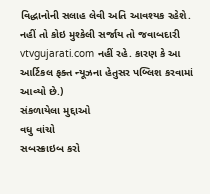વિદ્ધાનોની સલાહ લેવી અતિ આવશ્યક રહેશે. નહીં તો કોઇ મુશ્કેલી સર્જાય તો જવાબદારી vtvgujarati.com નહીં રહે. કારણ કે આ આર્ટિકલ ફક્ત ન્યૂઝના હેતુસર પબ્લિશ કરવામાં આવ્યો છે.)
સંકળાયેલા મુદ્દાઓ
વધુ વાંચો
સબસ્ક્રાઇબ કરો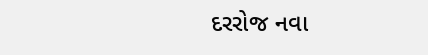દરરોજ નવા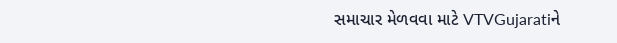સમાચાર મેળવવા માટે VTVGujaratiને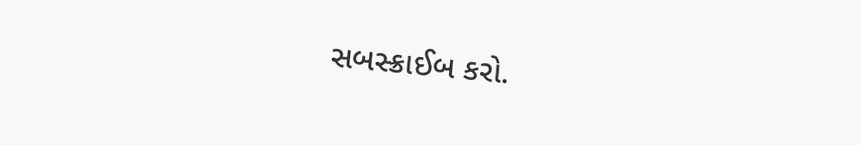સબસ્ક્રાઈબ કરો.